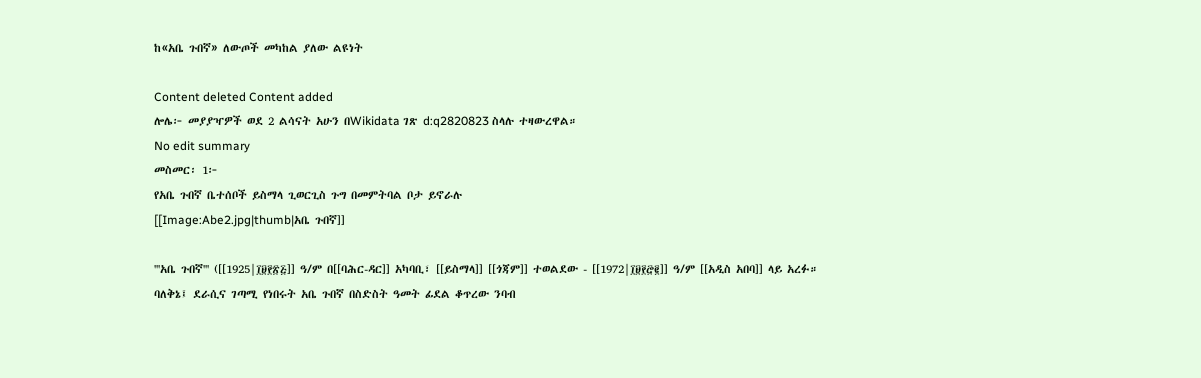ከ«አቤ ጉበኛ» ለውጦች መካከል ያለው ልዩነት

Content deleted Content added
ሎሌ፦ መያያዣዎች ወደ 2 ልሳናት አሁን በWikidata ገጽ d:q2820823 ስላሉ ተዛውረዋል።
No edit summary
መስመር፡ 1፦
የአቤ ጉበኛ ቤተሰቦች ይስማላ ጊወርጊስ ጉግ በመምትባል ቦታ ይኖራሉ
[[Image:Abe2.jpg|thumb|አቤ ጉበኛ]]

'''አቤ ጉበኛ''' ([[1925|፲፱፻፳፭]] ዓ/ም በ[[ባሕር-ዳር]] አካባቢ፣ [[ይስማላ]] [[ጎጃም]] ተወልደው - [[1972|፲፱፻፸፪]] ዓ/ም [[አዲስ አበባ]] ላይ አረፉ። ባለቅኔ፤ ደራሲና ገጣሚ የነበሩት አቤ ጉበኛ በስድስት ዓመት ፊደል ቆጥረው ንባብ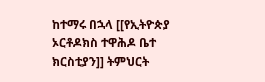ከተማሩ በኋላ [[የኢትዮጵያ ኦርቶዶክስ ተዋሕዶ ቤተ ክርስቲያን]] ትምህርት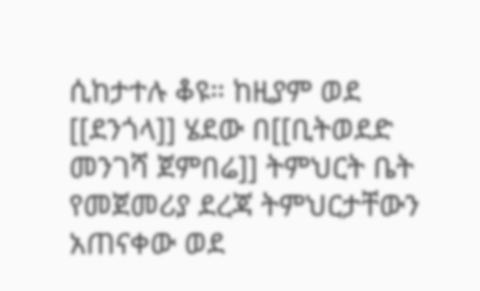ሲከታተሉ ቆዩ። ከዚያም ወደ [[ደንጎላ]] ሄደው በ[[ቢትወደድ መንገሻ ጀምበሬ]] ትምህርት ቤት የመጀመሪያ ደረጃ ትምህርታቸውን አጠናቀው ወደ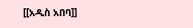[[አዲስ አበባ]]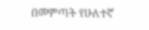በመምጣት የሁለተኛ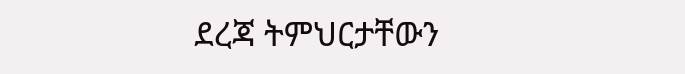ደረጃ ትምህርታቸውን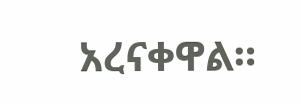አረናቀዋል።